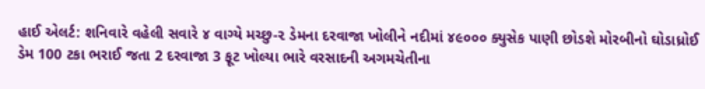હાઈ એલર્ટ: શનિવારે વહેલી સવારે ૪ વાગ્યે મચ્છુ-૨ ડેમના દરવાજા ખોલીને નદીમાં ૪૯૦૦૦ ક્યુસેક પાણી છોડશે મોરબીનો ઘોડાધ્રોઈ ડેમ 100 ટકા ભરાઈ જતા 2 દરવાજા 3 ફૂટ ખોલ્યા ભારે વરસાદની અગમચેતીના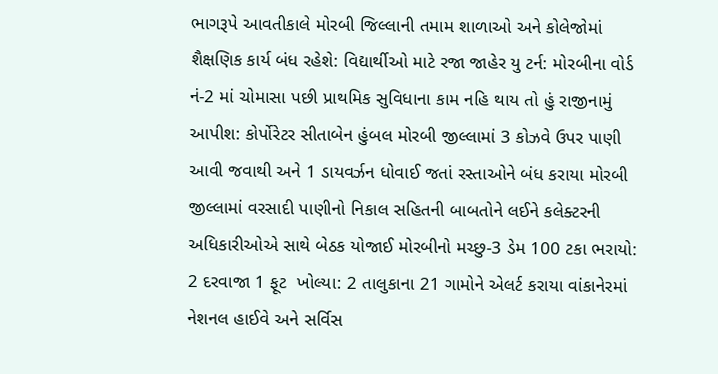ભાગરૂપે આવતીકાલે મોરબી જિલ્લાની તમામ શાળાઓ અને કોલેજોમાં શૈક્ષણિક કાર્ય બંધ રહેશે: વિદ્યાર્થીઓ માટે રજા જાહેર યુ ટર્ન: મોરબીના વોર્ડ નં-2 માં ચોમાસા પછી પ્રાથમિક સુવિધાના કામ નહિ થાય તો હું રાજીનામું આપીશ: કોર્પોરેટર સીતાબેન હુંબલ મોરબી જીલ્લામાં 3 કોઝવે ઉપર પાણી આવી જવાથી અને 1 ડાયવર્ઝન ધોવાઈ જતાં રસ્તાઓને બંધ કરાયા મોરબી જીલ્લામાં વરસાદી પાણીનો નિકાલ સહિતની બાબતોને લઈને કલેક્ટરની અધિકારીઓએ સાથે બેઠક યોજાઈ મોરબીનો મચ્છુ-3 ડેમ 100 ટકા ભરાયો: 2 દરવાજા 1 ફૂટ  ખોલ્યા: 2 તાલુકાના 21 ગામોને એલર્ટ કરાયા વાંકાનેરમાં નેશનલ હાઈવે અને સર્વિસ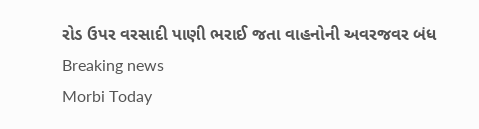રોડ ઉપર વરસાદી પાણી ભરાઈ જતા વાહનોની અવરજવર બંધ
Breaking news
Morbi Today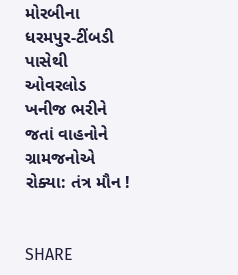મોરબીના ધરમપુર-ટીંબડી પાસેથી ઓવરલોડ ખનીજ ભરીને જતાં વાહનોને ગ્રામજનોએ રોક્યા: તંત્ર મૌન !


SHARE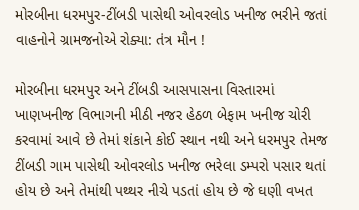મોરબીના ધરમપુર-ટીંબડી પાસેથી ઓવરલોડ ખનીજ ભરીને જતાં વાહનોને ગ્રામજનોએ રોક્યા: તંત્ર મૌન !

મોરબીના ધરમપુર અને ટીંબડી આસપાસના વિસ્તારમાં ખાણખનીજ વિભાગની મીઠી નજર હેઠળ બેફામ ખનીજ ચોરી કરવામાં આવે છે તેમાં શંકાને કોઈ સ્થાન નથી અને ધરમપુર તેમજ ટીંબડી ગામ પાસેથી ઓવરલોડ ખનીજ ભરેલા ડમ્પરો પસાર થતાં હોય છે અને તેમાંથી પથ્થર નીચે પડતાં હોય છે જે ઘણી વખત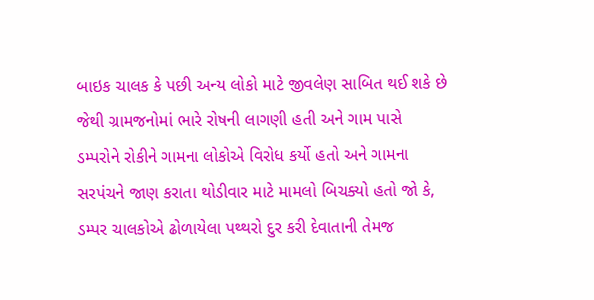બાઇક ચાલક કે પછી અન્ય લોકો માટે જીવલેણ સાબિત થઈ શકે છે જેથી ગ્રામજનોમાં ભારે રોષની લાગણી હતી અને ગામ પાસે ડમ્પરોને રોકીને ગામના લોકોએ વિરોધ કર્યો હતો અને ગામના સરપંચને જાણ કરાતા થોડીવાર માટે મામલો બિચક્યો હતો જો કે, ડમ્પર ચાલકોએ ઢોળાયેલા પથ્થરો દુર કરી દેવાતાની તેમજ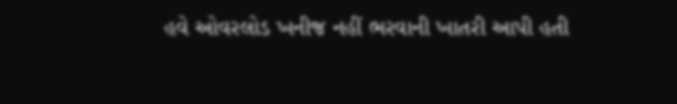હવે ઓવરલોડ ખનીજ નહીં ભરવાની ખાતરી આપી હતી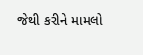જેથી કરીને મામલો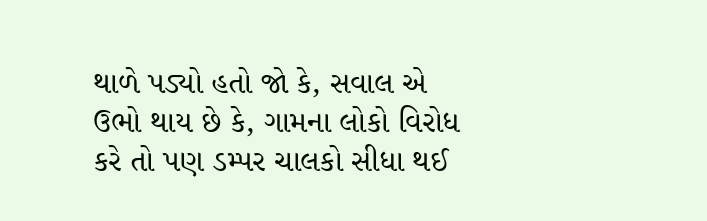થાળે પડ્યો હતો જો કે, સવાલ એ ઉભો થાય છે કે, ગામના લોકો વિરોધ કરે તો પણ ડમ્પર ચાલકો સીધા થઈ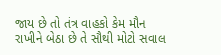જાય છે તો તંત્ર વાહકો કેમ મૌન રાખીને બેઠા છે તે સૌથી મોટો સવાલ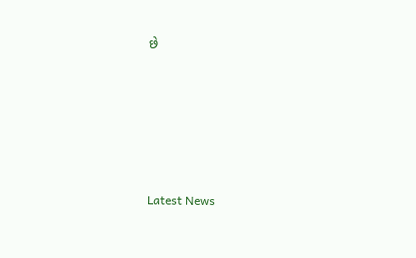છે






Latest News